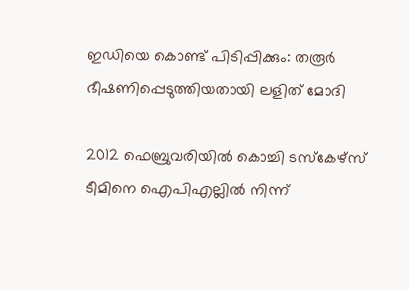ഇഡിയെ കൊണ്ട് പിടിപ്പിക്കും: തരൂര്‍ ഭീഷണിപ്പെടുത്തിയതായി ലളിത് മോദി

2012 ഫെബ്രുവരിയില്‍ കൊച്ചി ടസ്‌കേഴ്‌സ് ടീമിനെ ഐപിഎല്ലില്‍ നിന്ന്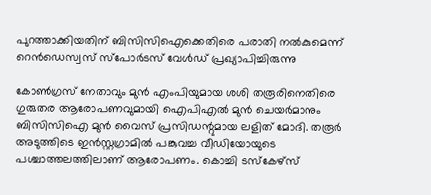പുറത്താക്കിയതിന് ബിസിസിഐക്കെതിരെ പരാതി നല്‍കുമെന്ന് റെന്‍ഡെസ്വസ് സ്‌പോര്‍ടസ് വേള്‍ഡ് പ്രഖ്യാപിച്ചിരുന്നു

കോണ്‍ഗ്രസ് നേതാവും മുന്‍ എംപിയുമായ ശശി തരൂരിനെതിരെ ഗുരുതര ആരോപണവുമായി ഐപിഎല്‍ മുന്‍ ചെയര്‍മാനും ബിസിസിഐ മുന്‍ വൈസ് പ്രസിഡന്റുമായ ലളിത് മോദി. തരൂര്‍ അടുത്തിടെ ഇന്‍സ്റ്റഗ്രാമില്‍ പങ്കുവച്ച വീഡിയോയുടെ പശ്ചാത്തലത്തിലാണ് ആരോപണം. കൊച്ചി ടസ്‌കേഴ്‌സ്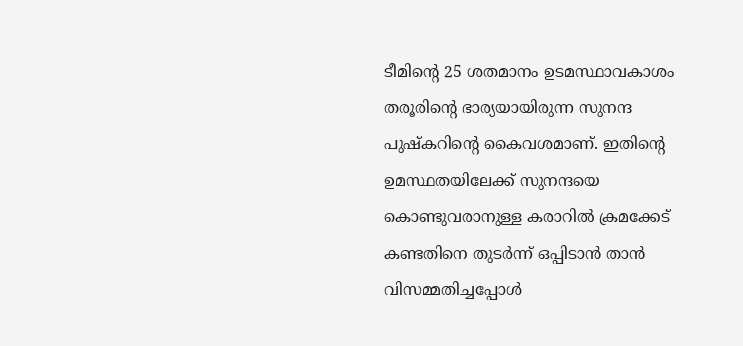ടീമിന്റെ 25 ശതമാനം ഉടമസ്ഥാവകാശം തരൂരിന്റെ ഭാര്യയായിരുന്ന സുനന്ദ പുഷ്‌കറിന്റെ കൈവശമാണ്. ഇതിന്റെ ഉമസ്ഥതയിലേക്ക് സുനന്ദയെ കൊണ്ടുവരാനുള്ള കരാറില്‍ ക്രമക്കേട് കണ്ടതിനെ തുടര്‍ന്ന് ഒപ്പിടാന്‍ താന്‍ വിസമ്മതിച്ചപ്പോള്‍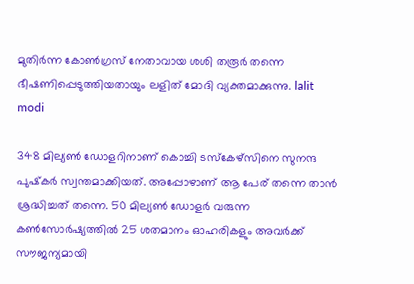മുതിര്‍ന്ന കോണ്‍ഗ്രസ് നേതാവായ ശശി തരൂര്‍ തന്നെ ഭീഷണിപ്പെടുത്തിയതായും ലളിത് മോദി വ്യക്തമാക്കുന്നു. lalit modi

348 മില്യണ്‍ ഡോളറിനാണ് കൊച്ചി ടസ്‌കേഴ്‌സിനെ സുനന്ദ പുഷ്‌കര്‍ സ്വന്തമാക്കിയത്. അപ്പോഴാണ് ആ പേര് തന്നെ താന്‍ ശ്രദ്ധിച്ചത് തന്നെ. 50 മില്യണ്‍ ഡോളര്‍ വരുന്ന കണ്‍സോര്‍ഷ്യത്തില്‍ 25 ശതമാനം ഓഹരികളും അവര്‍ക്ക് സൗജന്യമായി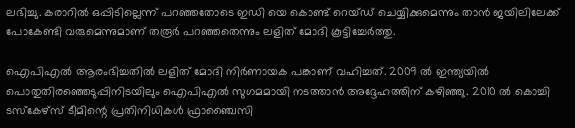ലഭിച്ചു. കരാറില്‍ ഒപ്പിടില്ലെന്ന് പറഞ്ഞതോടെ ഇഡി യെ കൊണ്ട് റെയ്ഡ് ചെയ്യിക്കുമെന്നും താന്‍ ജയിലിലേക്ക് പോകേണ്ടി വരുമെന്നുമാണ് തരൂര്‍ പറഞ്ഞതെന്നും ലളിത് മോദി കൂട്ടിച്ചേര്‍ത്തു.

ഐപിഎല്‍ ആരംഭിച്ചതില്‍ ലളിത് മോദി നിര്‍ണായക പങ്കാണ് വഹിച്ചത്. 2009 ല്‍ ഇന്ത്യയില്‍ പൊതുതിരഞ്ഞെടുപ്പിനിടയിലും ഐപിഎല്‍ സുഗമമായി നടത്താന്‍ അദ്ദേഹത്തിന് കഴിഞ്ഞു. 2010 ല്‍ കൊച്ചി ടസ്‌കേഴ്‌സ് ടീമിന്റെ പ്രതിനിധികള്‍ ഫ്രാഞ്ചൈസി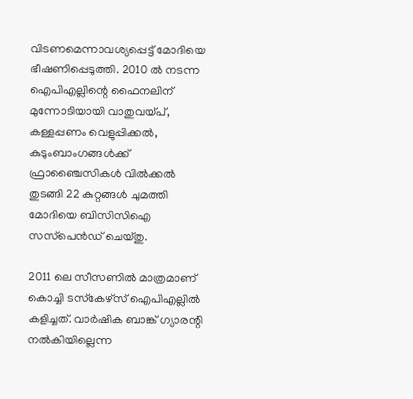വിടണമെന്നാവശ്യപ്പെട്ട് മോദിയെ ഭീഷണിപ്പെടുത്തി. 2010 ല്‍ നടന്ന ഐപിഎല്ലിന്റെ ഫൈനലിന് മുന്നോടിയായി വാതുവയ്പ്, കള്ളപ്പണം വെളുപ്പിക്കല്‍, കുടുംബാംഗങ്ങള്‍ക്ക് ഫ്രാഞ്ചൈസികള്‍ വില്‍ക്കല്‍ തുടങ്ങി 22 കുറ്റങ്ങള്‍ ചുമത്തി മോദിയെ ബിസിസിഐ സസ്‌പെന്‍ഡ് ചെയ്തു.

2011 ലെ സീസണില്‍ മാത്രമാണ് കൊച്ചി ടസ്‌കേഴ്‌സ് ഐപിഎല്ലില്‍ കളിച്ചത്. വാര്‍ഷിക ബാങ്ക് ഗ്യാരന്റി നല്‍കിയില്ലെന്ന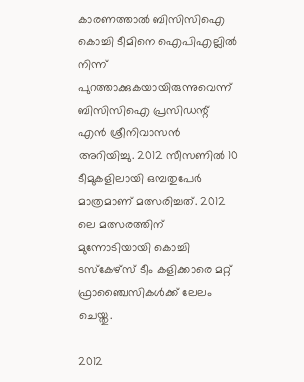കാരണത്താല്‍ ബിസിസിഐ കൊച്ചി ടീമിനെ ഐപിഎല്ലില്‍ നിന്ന് പുറത്താക്കുകയായിരുന്നുവെന്ന് ബിസിസിഐ പ്രസിഡന്റ് എന്‍ ശ്രീനിവാസന്‍ അറിയിച്ചു. 2012 സീസണില്‍ 10 ടീമുകളിലായി ഒമ്പതുപേര്‍ മാത്രമാണ് മത്സരിച്ചത്. 2012 ലെ മത്സരത്തിന് മുന്നോടിയായി കൊച്ചി ടസ്‌കേഴ്‌സ് ടീം കളിക്കാരെ മറ്റ് ഫ്രാഞ്ചൈസികള്‍ക്ക് ലേലം ചെയ്തു.

2012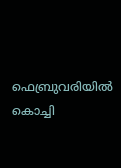ഫെബ്രുവരിയില്‍ കൊച്ചി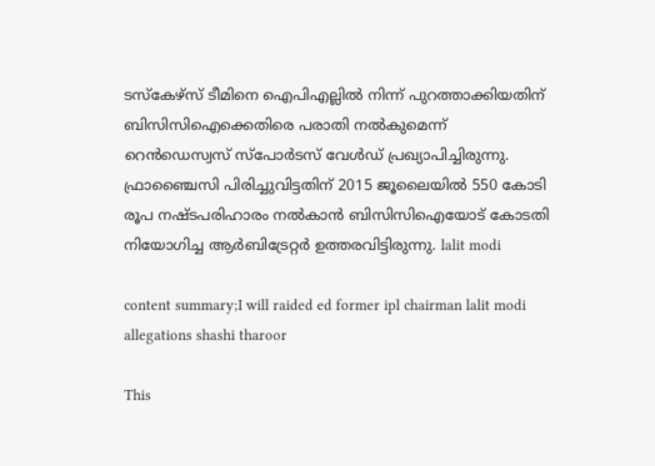ടസ്‌കേഴ്‌സ് ടീമിനെ ഐപിഎല്ലില്‍ നിന്ന് പുറത്താക്കിയതിന് ബിസിസിഐക്കെതിരെ പരാതി നല്‍കുമെന്ന് റെന്‍ഡെസ്വസ് സ്‌പോര്‍ടസ് വേള്‍ഡ് പ്രഖ്യാപിച്ചിരുന്നു. ഫ്രാഞ്ചൈസി പിരിച്ചുവിട്ടതിന് 2015 ജൂലൈയില്‍ 550 കോടി രൂപ നഷ്ടപരിഹാരം നല്‍കാന്‍ ബിസിസിഐയോട് കോടതി നിയോഗിച്ച ആര്‍ബിട്രേറ്റര്‍ ഉത്തരവിട്ടിരുന്നു. lalit modi

content summary;I will raided ed former ipl chairman lalit modi allegations shashi tharoor

This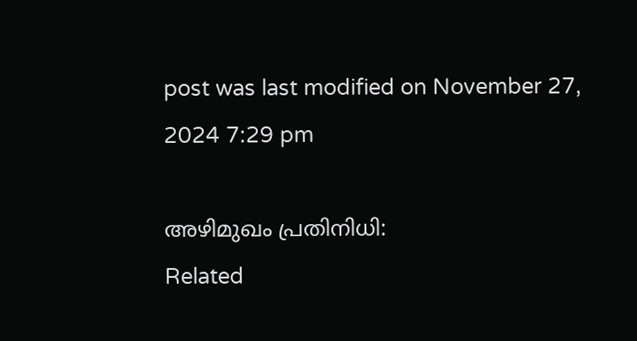post was last modified on November 27, 2024 7:29 pm

അഴിമുഖം പ്രതിനിധി:
Related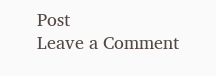Post
Leave a Comment